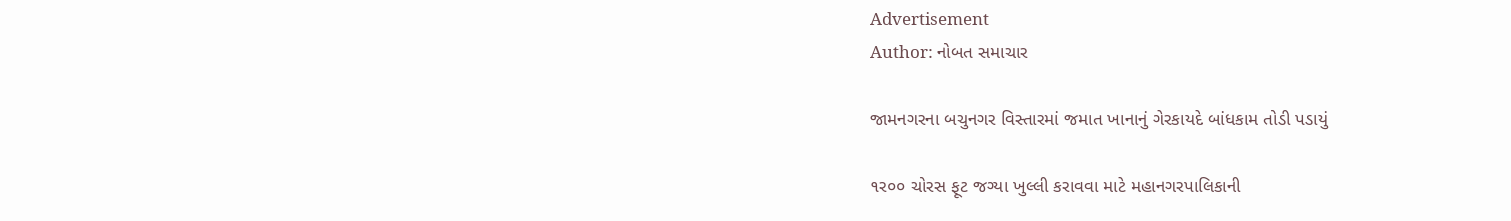Advertisement
Author: નોબત સમાચાર

જામનગરના બચુનગર વિસ્તારમાં જમાત ખાનાનું ગેરકાયદે બાંધકામ તોડી પડાયું

૧ર૦૦ ચોરસ ફૂટ જગ્યા ખુલ્લી કરાવવા માટે મહાનગરપાલિકાની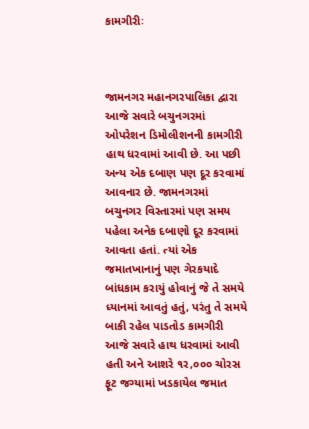કામગીરીઃ



જામનગર મહાનગરપાલિકા દ્વારા આજે સવારે બચુનગરમાં ઓપરેશન ડિમોલીશનની કામગીરી હાથ ધરવામાં આવી છે. આ પછી અન્ય એક દબાણ પણ દૂર કરવામાં આવનાર છે. જામનગરમાં બચુનગર વિસ્તારમાં પણ સમય પહેલા અનેક દબાણો દૂર કરવામાં આવતા હતાં. ત્યાં એક જમાતખાનાનું પણ ગેરકયાદે બાંધકામ કરાયું હોવાનું જે તે સમયે ધ્યાનમાં આવતું હતું, પરંતુ તે સમયે બાકી રહેલ પાડતોડ કામગીરી આજે સવારે હાથ ધરવામાં આવી હતી અને આશરે ૧ર,૦૦૦ ચોરસ ફૂટ જગ્યામાં ખડકાયેલ જમાત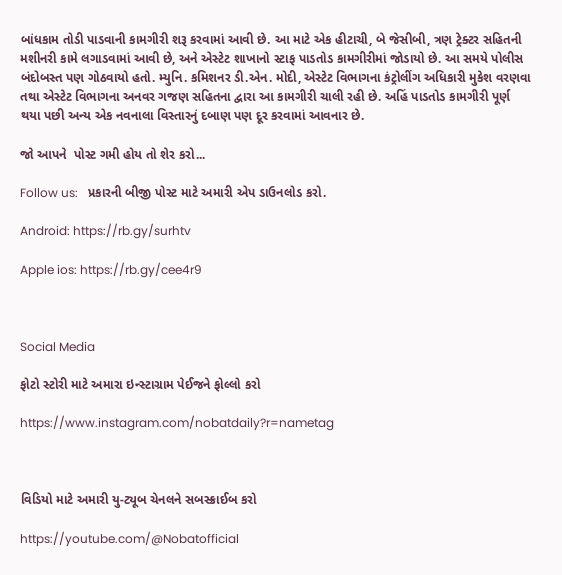બાંધકામ તોડી પાડવાની કામગીરી શરૂ કરવામાં આવી છે. આ માટે એક હીટાચી, બે જેસીબી, ત્રણ ટ્રેક્ટર સહિતની મશીનરી કામે લગાડવામાં આવી છે, અને એસ્ટેટ શાખાનો સ્ટાફ પાડતોડ કામગીરીમાં જોડાયો છે. આ સમયે પોલીસ બંદોબસ્ત પણ ગોઠવાયો હતો. મ્યુનિ. કમિશનર ડી.એન. મોદી, એસ્ટેટ વિભાગના કંટ્રોલીંગ અધિકારી મુકેશ વરણવા તથા એસ્ટેટ વિભાગના અનવર ગજણ સહિતના દ્વારા આ કામગીરી ચાલી રહી છે. અહિં પાડતોડ કામગીરી પૂર્ણ થયા પછી અન્ય એક નવનાલા વિસ્તારનું દબાણ પણ દૂર કરવામાં આવનાર છે.

જો આપને  પોસ્ટ ગમી હોય તો શેર કરો...

Follow us:   પ્રકારની બીજી પોસ્ટ માટે અમારી એપ ડાઉનલોડ કરો.

Android: https://rb.gy/surhtv

Apple ios: https://rb.gy/cee4r9



Social Media

ફોટો સ્ટોરી માટે અમારા ઇન્સ્ટાગ્રામ પેઈજને ફોલ્લો કરો

https://www.instagram.com/nobatdaily?r=nametag



વિડિયો માટે અમારી યુ-ટ્યૂબ ચેનલને સબસ્ક્રાઈબ કરો

https://youtube.com/@Nobatofficial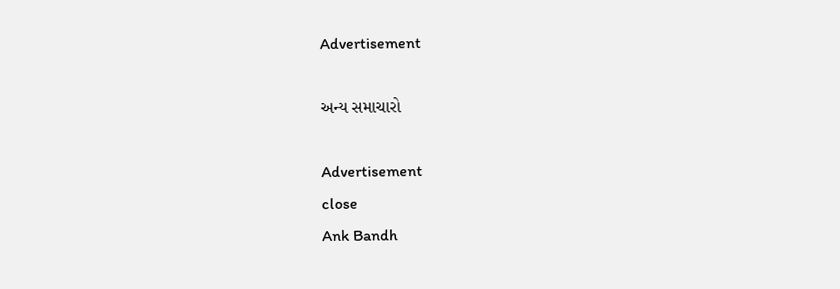Advertisement

અન્ય સમાચારો

Advertisement
close
Ank Bandh